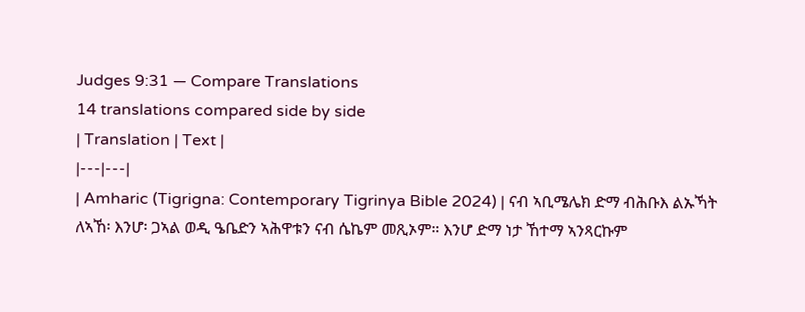Judges 9:31 — Compare Translations
14 translations compared side by side
| Translation | Text |
|---|---|
| Amharic (Tigrigna: Contemporary Tigrinya Bible 2024) | ናብ ኣቢሜሌክ ድማ ብሕቡእ ልኡኻት ለኣኸ፡ እንሆ፡ ጋኣል ወዲ ዔቤድን ኣሕዋቱን ናብ ሴኬም መጺኦም። እንሆ ድማ ነታ ኸተማ ኣንጻርኩም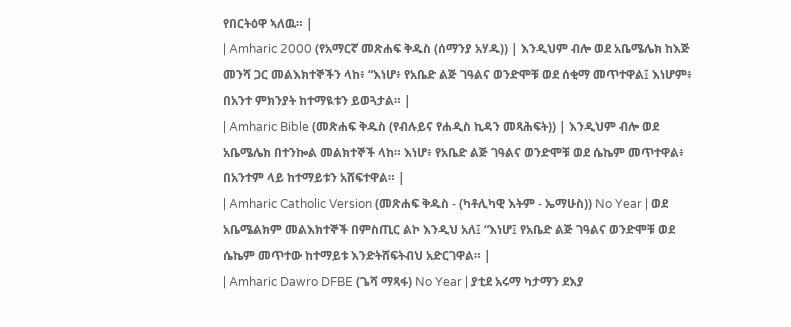የበርትዕዋ ኣለዉ። |
| Amharic 2000 (የአማርኛ መጽሐፍ ቅዱስ (ሰማንያ አሃዱ)) | እንዲህም ብሎ ወደ አቤሜሌክ ከእጅ መንሻ ጋር መልእክተኞችን ላከ፥ “እነሆ፥ የአቤድ ልጅ ገዓልና ወንድሞቹ ወደ ሰቂማ መጥተዋል፤ እነሆም፥ በአንተ ምክንያት ከተማዪቱን ይወጓታል። |
| Amharic Bible (መጽሐፍ ቅዱስ (የብሉይና የሐዲስ ኪዳን መጻሕፍት)) | እንዲህም ብሎ ወደ አቤሜሌክ በተንኰል መልክተኞች ላከ። እነሆ፥ የአቤድ ልጅ ገዓልና ወንድሞቹ ወደ ሴኬም መጥተዋል፥ በአንተም ላይ ከተማይቱን አሸፍተዋል። |
| Amharic Catholic Version (መጽሐፍ ቅዱስ - (ካቶሊካዊ እትም - ኤማሁስ)) No Year | ወደ አቤሜልክም መልእክተኞች በምስጢር ልኮ እንዲህ አለ፤ “እነሆ፤ የአቤድ ልጅ ገዓልና ወንድሞቹ ወደ ሴኬም መጥተው ከተማይቱ እንድትሸፍትብህ አድርገዋል። |
| Amharic Dawro DFBE (ጌሻ ማጻፋ) No Year | ያቲደ አሩማ ካታማን ደእያ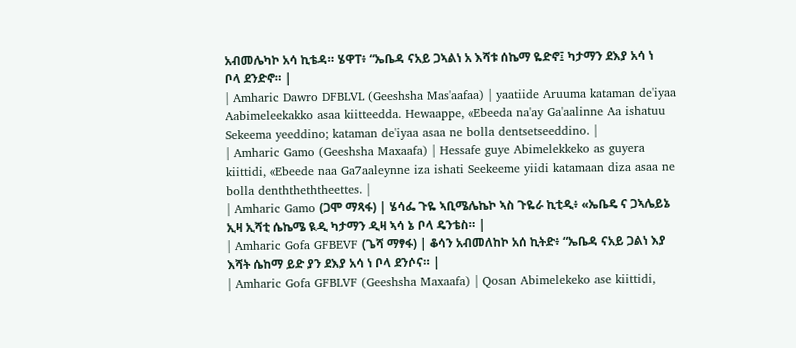አብመሌካኮ አሳ ኪቴዳ። ሄዋፐ፥ “ኤቤዳ ናአይ ጋኣልነ አ እሻቱ ሰኬማ ዬድኖ፤ ካታማን ደእያ አሳ ነ ቦላ ደንድኖ። |
| Amharic Dawro DFBLVL (Geeshsha Mas'aafaa) | yaatiide Aruuma kataman de'iyaa Aabimeleekakko asaa kiitteedda. Hewaappe, «Ebeeda na'ay Ga'aalinne Aa ishatuu Sekeema yeeddino; kataman de'iyaa asaa ne bolla dentsetseeddino. |
| Amharic Gamo (Geeshsha Maxaafa) | Hessafe guye Abimelekkeko as guyera kiittidi, «Ebeede naa Ga7aaleynne iza ishati Seekeeme yiidi katamaan diza asaa ne bolla denththeththeettes. |
| Amharic Gamo (ጋሞ ማጻፋ) | ሄሳፌ ጉዬ ኣቢሜሌኬኮ ኣስ ጉዬራ ኪቲዲ፥ «ኤቤዴ ና ጋኣሌይኔ ኢዛ ኢሻቲ ሴኬሜ ዪዲ ካታማን ዲዛ ኣሳ ኔ ቦላ ዴንቴስ። |
| Amharic Gofa GFBEVF (ጌሻ ማፃፋ) | ቆሳን አብመለከኮ አሰ ኪትድ፥ “ኤቤዳ ናአይ ጋልነ እያ እሻት ሴከማ ይድ ያን ደእያ አሳ ነ ቦላ ደንሶና። |
| Amharic Gofa GFBLVF (Geeshsha Maxaafa) | Qosan Abimelekeko ase kiittidi,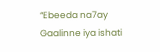“Ebeeda na7ay Gaalinne iya ishati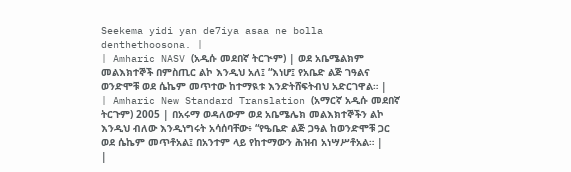Seekema yidi yan de7iya asaa ne bolla denthethoosona. |
| Amharic NASV (አዲሱ መደበኛ ትርጒም) | ወደ አቤሜልክም መልእክተኞች በምስጢር ልኮ እንዲህ አለ፤ “እነሆ፤ የአቤድ ልጅ ገዓልና ወንድሞቹ ወደ ሴኬም መጥተው ከተማዪቱ እንድትሸፍትብህ አድርገዋል። |
| Amharic New Standard Translation (አማርኛ አዲሱ መደበኛ ትርጉም) 2005 | በአሩማ ወዳለውም ወደ አቤሜሌክ መልእክተኞችን ልኮ እንዲህ ብለው እንዲነግሩት አሳሰባቸው፥ “የዔቤድ ልጅ ጋዓል ከወንድሞቹ ጋር ወደ ሴኬም መጥቶአል፤ በአንተም ላይ የከተማውን ሕዝብ አነሣሥቶአል። |
|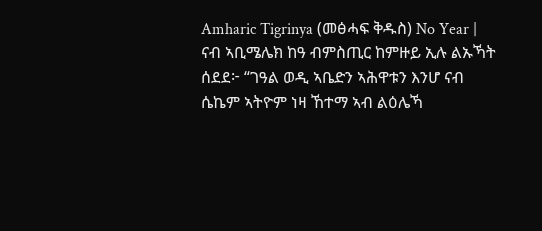Amharic Tigrinya (መፅሓፍ ቅዱስ) No Year | ናብ ኣቢሜሌክ ከዓ ብምስጢር ከምዙይ ኢሉ ልኡኻት ሰደደ፦ “ገዓል ወዲ ኣቤድን ኣሕዋቱን እንሆ ናብ ሴኬም ኣትዮም ነዛ ኸተማ ኣብ ልዕሌኻ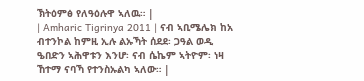ኽትዕምፅ የለዓዕሉዋ ኣለዉ። |
| Amharic Tigrinya 2011 | ናብ ኣቢሜሌክ ከአ ብተንኮል ከምዚ ኢሉ ልኡኻት ሰደደ፡ ጋዓል ወዲ ዔበድን ኣሕዋቱን እንሆ፡ ናብ ሴኬም ኣትዮም፡ ነዛ ኸተማ ናባኻ የተንስኡልካ ኣለው። |